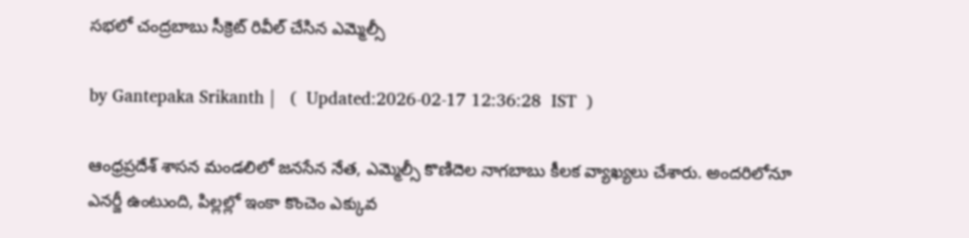సభలో చంద్రబాబు సీక్రెట్ రివీల్ చేసిన ఎమ్మెల్సీ

by Gantepaka Srikanth |   (  Updated:2026-02-17 12:36:28  IST  )

ఆంధ్రప్రదేశ్ శాసన మండలిలో జనసేన నేత, ఎమ్మెల్సీ కొణిదెల నాగబాబు కీలక వ్యాఖ్యలు చేశారు. అందరిలోనూ ఎనర్జీ ఉంటుంది, పిల్లల్లో ఇంకా కొంచెం ఎక్కువ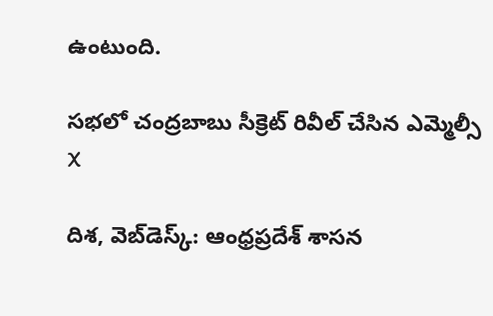ఉంటుంది.

సభలో చంద్రబాబు సీక్రెట్ రివీల్ చేసిన ఎమ్మెల్సీ
X

దిశ, వెబ్‌డెస్క్: ఆంధ్రప్రదేశ్ శాసన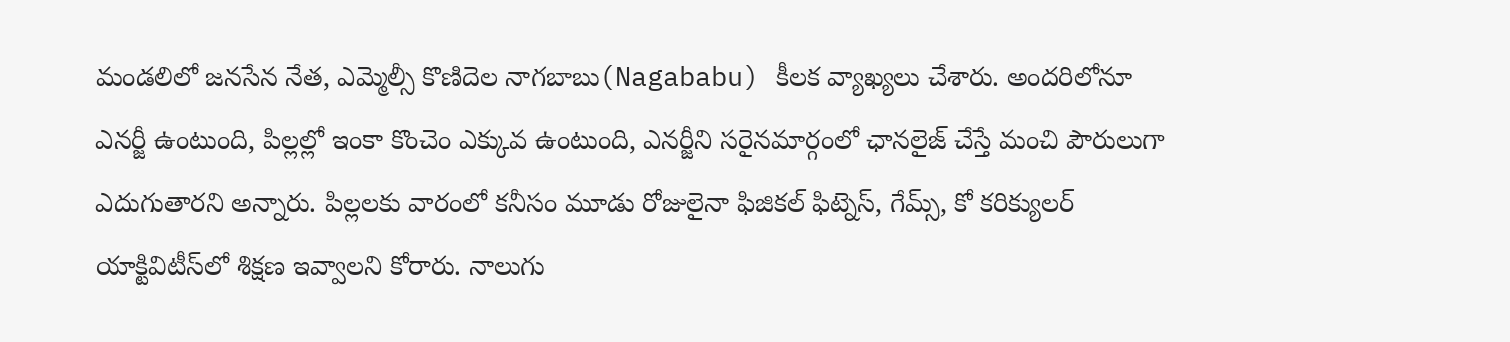మండలిలో జనసేన నేత, ఎమ్మెల్సీ కొణిదెల నాగబాబు(Nagababu) కీలక వ్యాఖ్యలు చేశారు. అందరిలోనూ ఎనర్జీ ఉంటుంది, పిల్లల్లో ఇంకా కొంచెం ఎక్కువ ఉంటుంది, ఎనర్జీని సరైనమార్గంలో ఛానలైజ్ చేస్తే మంచి పౌరులుగా ఎదుగుతారని అన్నారు. పిల్లలకు వారంలో కనీసం మూడు రోజులైనా ఫిజికల్ ఫిట్నెస్, గేమ్స్, కో కరిక్యులర్ యాక్టివిటీస్‌లో శిక్షణ ఇవ్వాలని కోరారు. నాలుగు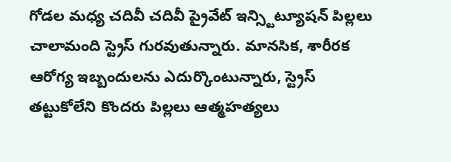గోడల మధ్య చదివీ చదివీ ప్రైవేట్ ఇన్స్టిట్యూషన్ పిల్లలు చాలామంది స్ట్రెస్ గురవుతున్నారు. మానసిక, శారీరక ఆరోగ్య ఇబ్బందులను ఎదుర్కొంటున్నారు, స్ట్రెస్ తట్టుకోలేని కొందరు పిల్లలు ఆత్మహత్యలు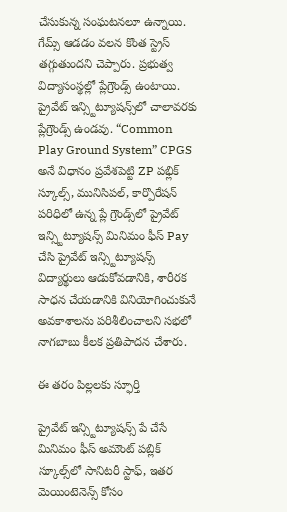చేసుకున్న సంఘటనలూ ఉన్నాయి. గేమ్స్ ఆడడం వలన కొంత స్ట్రెస్ తగ్గుతుందని చెప్పారు. ప్రభుత్వ విద్యాసంస్థల్లో ప్లేగ్రౌండ్స్ ఉంటాయి. ప్రైవేట్ ఇన్స్టిట్యూషన్స్‌లో చాలావరకు ప్లేగ్రౌండ్స్ ఉండవు. “Common Play Ground System” CPGS అనే విధానం ప్రవేశపెట్టి ZP పభ్లిక్ స్కూల్స్, మునిసిపల్, కార్పొరేషన్ పరిధిలో ఉన్న ప్లే గ్రౌండ్స్‌లో ప్రైవేట్ ఇన్స్టిట్యూషన్స్ మినిమం ఫీస్ Pay చేసి ప్రైవేట్ ఇన్స్టిట్యూషన్స్ విద్యార్థులు ఆడుకోవడానికి, శారీరక సాధన చేయడానికి వినియోగించుకునే అవకాశాలను పరిశీలించాలని సభలో నాగబాబు కీలక ప్రతిపాదన చేశారు.

ఈ తరం పిల్లలకు స్ఫూర్తి

ప్రైవేట్ ఇన్స్టిట్యూషన్స్ పే చేసే మినిమం ఫీస్ అమౌంట్ పబ్లిక్ స్కూల్స్‌లో సానిటరీ స్టాఫ్, ఇతర మెయింటెనెన్స్ కోసం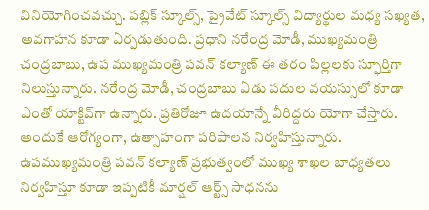వినియోగించవచ్చు. పబ్లిక్ స్కూల్స్, ప్రైవేట్ స్కూల్స్ విద్యార్థుల మధ్య సఖ్యత, అవగాహన కూడా ఏర్పడుతుంది. ప్రధాని నరేంద్ర మోడీ, ముఖ్యమంత్రి చంద్రబాబు, ఉప ముఖ్యమంత్రి పవన్ కల్యాణ్ ఈ తరం పిల్లలకు స్ఫూర్తిగా నిలుస్తున్నారు. నరేంద్ర మోడీ, చంద్రబాబు ఏడు పదుల వయస్సులో కూడా ఎంతో యాక్టివ్‌‌గా ఉన్నారు. ప్రతిరోజూ ఉదయాన్నే వీరిద్దరు యోగా చేస్తారు. అందుకే ఆరోగ్యంగా, ఉత్సాహంగా పరిపాలన నిర్వహిస్తున్నారు. ఉపముఖ్యమంత్రి పవన్ కల్యాణ్ ప్రభుత్వంలో ముఖ్య శాఖల బాధ్యతలు నిర్వహిస్తూ కూడా ఇప్పటికీ మార్షల్ ఆర్ట్స్ సాధనను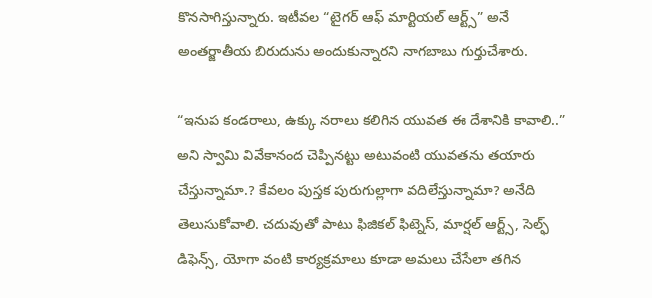కొనసాగిస్తున్నారు. ఇటీవల “టైగర్ ఆఫ్ మార్టియల్ ఆర్ట్స్” అనే అంతర్జాతీయ బిరుదును అందుకున్నారని నాగబాబు గుర్తుచేశారు.

“ఇనుప కండరాలు, ఉక్కు నరాలు కలిగిన యువత ఈ దేశానికి కావాలి..” అని స్వామి వివేకానంద చెప్పినట్టు అటువంటి యువతను తయారు చేస్తున్నామా.? కేవలం పుస్తక పురుగుల్లాగా వదిలేస్తున్నామా? అనేది తెలుసుకోవాలి. చదువుతో పాటు ఫిజికల్ ఫిట్నెస్, మార్షల్ ఆర్ట్స్, సెల్ఫ్ డిఫెన్స్, యోగా వంటి కార్యక్రమాలు కూడా అమలు చేసేలా తగిన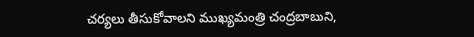చర్యలు తీసుకోవాలని ముఖ్యమంత్రి చంద్రబాబుని,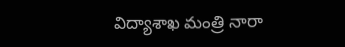విద్యాశాఖ మంత్రి నారా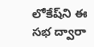లోకేష్‌ని ఈ సభ ద్వారా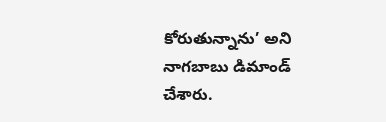కోరుతున్నాను’ అని నాగబాబు డిమాండ్ చేశారు.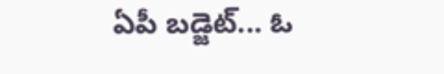ఏపీ బడ్జెట్... ఓ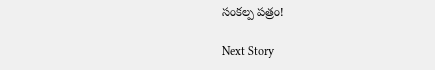సంకల్ప పత్రం!

Next Story